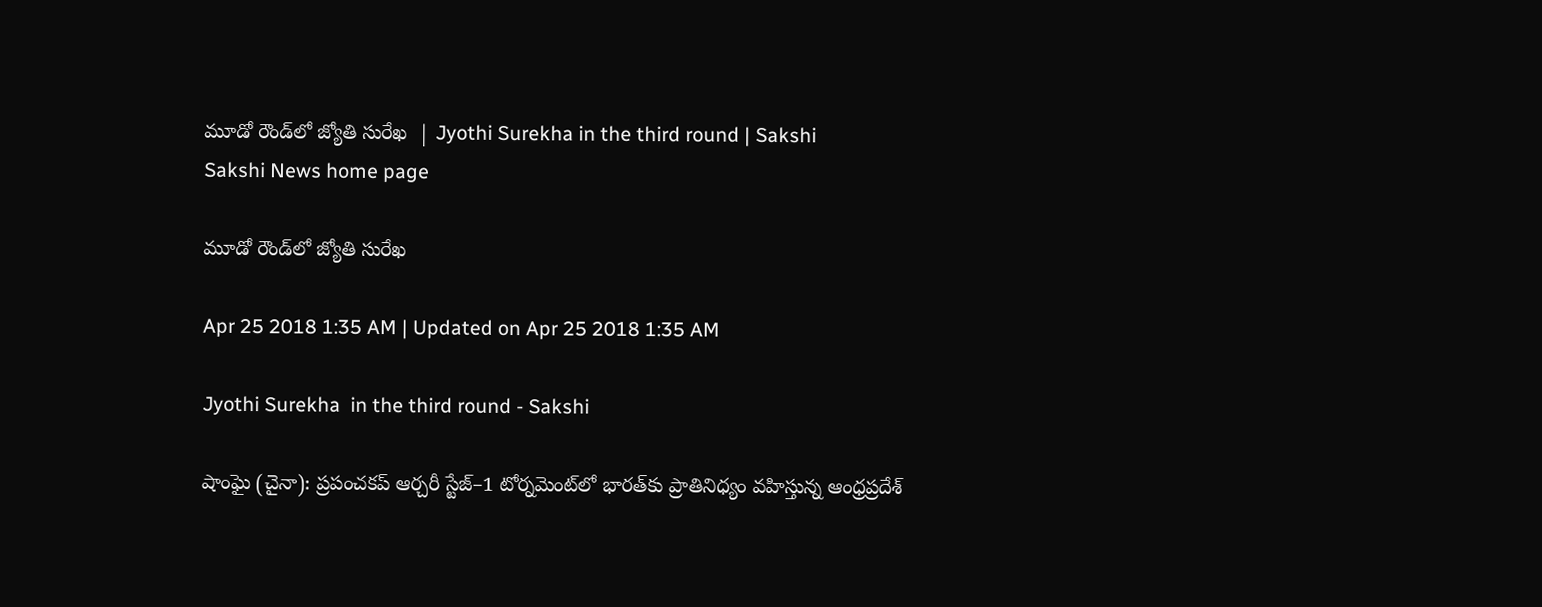మూడో రౌండ్‌లో జ్యోతి సురేఖ  | Jyothi Surekha in the third round | Sakshi
Sakshi News home page

మూడో రౌండ్‌లో జ్యోతి సురేఖ

Apr 25 2018 1:35 AM | Updated on Apr 25 2018 1:35 AM

Jyothi Surekha  in the third round - Sakshi

షాంఘై (చైనా): ప్రపంచకప్‌ ఆర్చరీ స్టేజ్‌–1 టోర్నమెంట్‌లో భారత్‌కు ప్రాతినిధ్యం వహిస్తున్న ఆంధ్రప్రదేశ్‌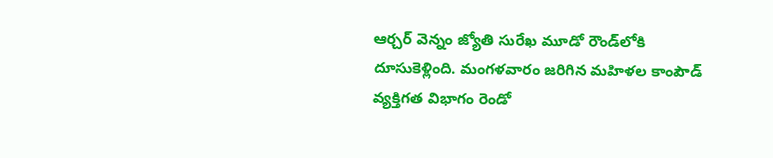ఆర్చర్‌ వెన్నం జ్యోతి సురేఖ మూడో రౌండ్‌లోకి దూసుకెళ్లింది. మంగళవారం జరిగిన మహిళల కాంపౌడ్‌ వ్యక్తిగత విభాగం రెండో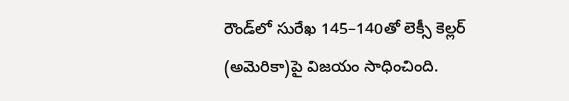రౌండ్‌లో సురేఖ 145–140తో లెక్సీ కెల్లర్‌ (అమెరికా)పై విజయం సాధించింది.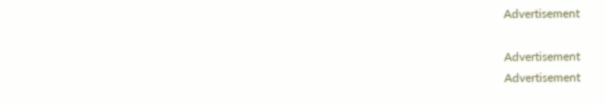Advertisement

Advertisement
Advertisement